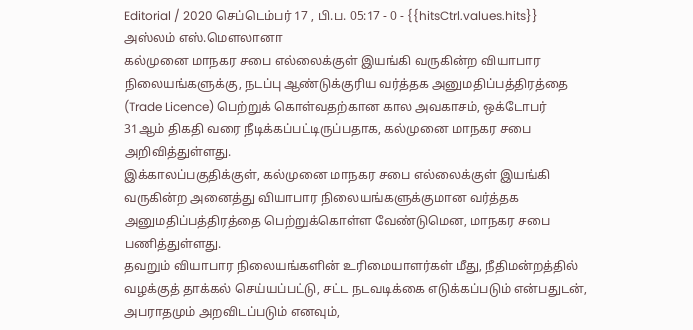Editorial / 2020 செப்டெம்பர் 17 , பி.ப. 05:17 - 0 - {{hitsCtrl.values.hits}}
அஸ்லம் எஸ்.மௌலானா
கல்முனை மாநகர சபை எல்லைக்குள் இயங்கி வருகின்ற வியாபார நிலையங்களுக்கு, நடப்பு ஆண்டுக்குரிய வர்த்தக அனுமதிப்பத்திரத்தை (Trade Licence) பெற்றுக் கொள்வதற்கான கால அவகாசம், ஒக்டோபர் 31ஆம் திகதி வரை நீடிக்கப்பட்டிருப்பதாக, கல்முனை மாநகர சபை அறிவித்துள்ளது.
இக்காலப்பகுதிக்குள், கல்முனை மாநகர சபை எல்லைக்குள் இயங்கி வருகின்ற அனைத்து வியாபார நிலையங்களுக்குமான வர்த்தக அனுமதிப்பத்திரத்தை பெற்றுக்கொள்ள வேண்டுமென, மாநகர சபை பணித்துள்ளது.
தவறும் வியாபார நிலையங்களின் உரிமையாளர்கள் மீது, நீதிமன்றத்தில் வழக்குத் தாக்கல் செய்யப்பட்டு, சட்ட நடவடிக்கை எடுக்கப்படும் என்பதுடன், அபராதமும் அறவிடப்படும் எனவும்,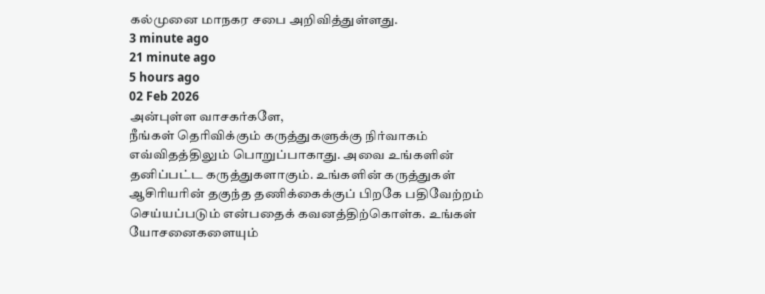கல்முனை மாநகர சபை அறிவித்துள்ளது.
3 minute ago
21 minute ago
5 hours ago
02 Feb 2026
அன்புள்ள வாசகர்களே,
நீங்கள் தெரிவிக்கும் கருத்துகளுக்கு நிர்வாகம் எவ்விதத்திலும் பொறுப்பாகாது. அவை உங்களின் தனிப்பட்ட கருத்துகளாகும். உங்களின் கருத்துகள் ஆசிரியரின் தகுந்த தணிக்கைக்குப் பிறகே பதிவேற்றம் செய்யப்படும் என்பதைக் கவனத்திற்கொள்க. உங்கள் யோசனைகளையும்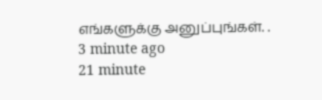எங்களுக்கு அனுப்புங்கள். .
3 minute ago
21 minute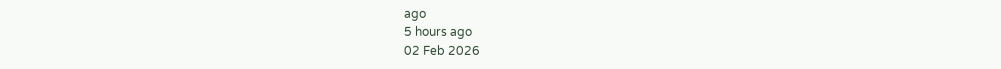ago
5 hours ago
02 Feb 2026